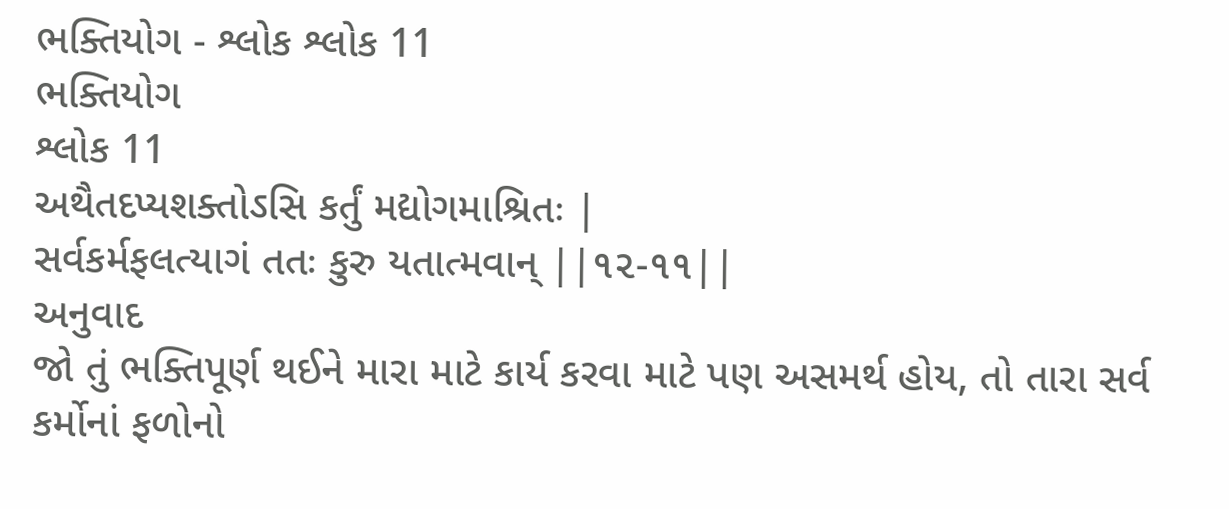ભક્તિયોગ - શ્લોક શ્લોક 11
ભક્તિયોગ
શ્લોક 11
અથૈતદપ્યશક્તોઽસિ કર્તું મદ્યોગમાશ્રિતઃ |
સર્વકર્મફલત્યાગં તતઃ કુરુ યતાત્મવાન્ ||૧૨-૧૧||
અનુવાદ
જો તું ભક્તિપૂર્ણ થઈને મારા માટે કાર્ય કરવા માટે પણ અસમર્થ હોય, તો તારા સર્વ કર્મોનાં ફળોનો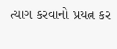ત્યાગ કરવાનો પ્રયત્ન કર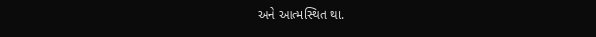અને આત્મસ્થિત થા.